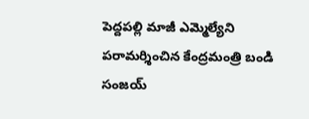పెద్దపల్లి మాజీ ఎమ్మెల్యేని పరామర్శించిన కేంద్రమంత్రి బండి సంజయ్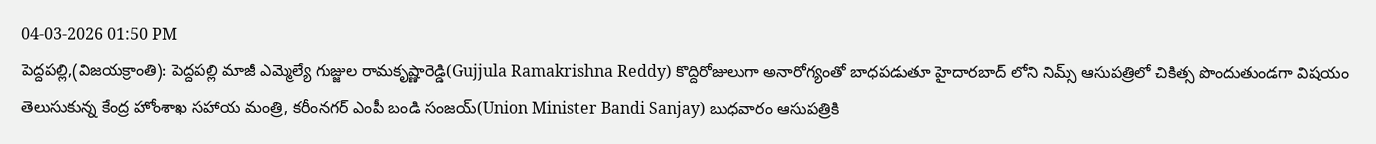04-03-2026 01:50 PM
పెద్దపల్లి,(విజయక్రాంతి): పెద్దపల్లి మాజీ ఎమ్మెల్యే గుజ్జుల రామకృష్ణారెడ్డి(Gujjula Ramakrishna Reddy) కొద్దిరోజులుగా అనారోగ్యంతో బాధపడుతూ హైదారబాద్ లోని నిమ్స్ ఆసుపత్రిలో చికిత్స పొందుతుండగా విషయం తెలుసుకున్న కేంద్ర హోంశాఖ సహాయ మంత్రి, కరీంనగర్ ఎంపీ బండి సంజయ్(Union Minister Bandi Sanjay) బుధవారం ఆసుపత్రికి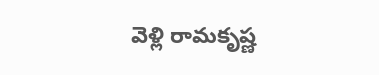వెళ్లి రామకృష్ణ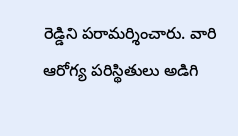రెడ్డిని పరామర్శించారు. వారి ఆరోగ్య పరిస్థితులు అడిగి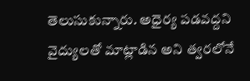తెలుసుకున్నారు. అధైర్య పడవద్దని వైద్యులతో మాట్లాడిన అని త్వరలోనే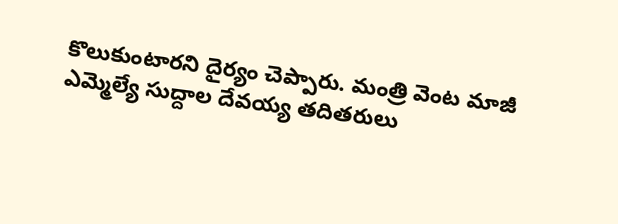కొలుకుంటారని దైర్యం చెప్పారు. మంత్రి వెంట మాజీ ఎమ్మెల్యే సుద్దాల దేవయ్య తదితరులు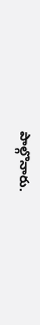పాల్గొనారు.